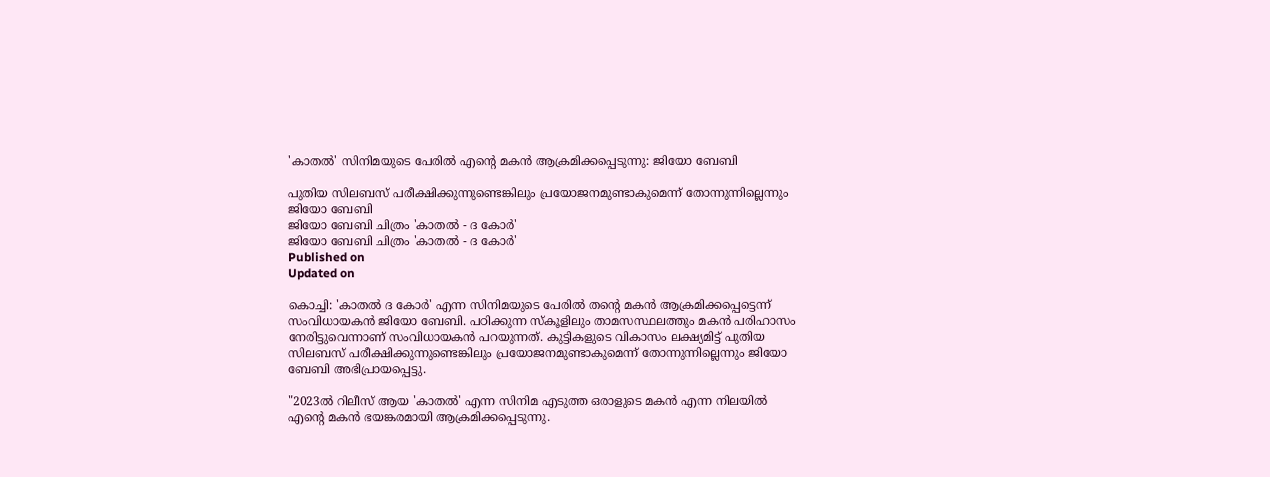'കാതൽ' സിനിമയുടെ പേരിൽ എന്റെ മകൻ ആക്രമിക്കപ്പെടുന്നു: ജിയോ ബേബി

പുതിയ സിലബസ് പരീക്ഷിക്കുന്നുണ്ടെങ്കിലും പ്രയോജനമുണ്ടാകുമെന്ന് തോന്നുന്നില്ലെന്നും ജിയോ ബേബി
ജിയോ ബേബി ചിത്രം 'കാതൽ - ദ കോർ'
ജിയോ ബേബി ചിത്രം 'കാതൽ - ദ കോർ'
Published on
Updated on

കൊച്ചി: 'കാതൽ ദ കോർ' എന്ന സിനിമയുടെ പേരിൽ തന്റെ മകൻ ആക്രമിക്കപ്പെട്ടെന്ന് സംവിധായകൻ ജിയോ ബേബി. പഠിക്കുന്ന സ്കൂളിലും താമസസ്ഥലത്തും മകൻ പരിഹാസം നേരിട്ടുവെന്നാണ് സംവിധായകൻ പറയുന്നത്. കുട്ടികളുടെ വികാസം ലക്ഷ്യമിട്ട് പുതിയ സിലബസ് പരീക്ഷിക്കുന്നുണ്ടെങ്കിലും പ്രയോജനമുണ്ടാകുമെന്ന് തോന്നുന്നില്ലെന്നും ജിയോ ബേബി അഭിപ്രായപ്പെട്ടു.

"2023ൽ റിലീസ് ആയ 'കാതൽ' എന്ന സിനിമ എടുത്ത ഒരാളുടെ മകൻ എന്ന നിലയിൽ എന്റെ മകൻ ഭയങ്കരമായി ആക്രമിക്കപ്പെടുന്നു.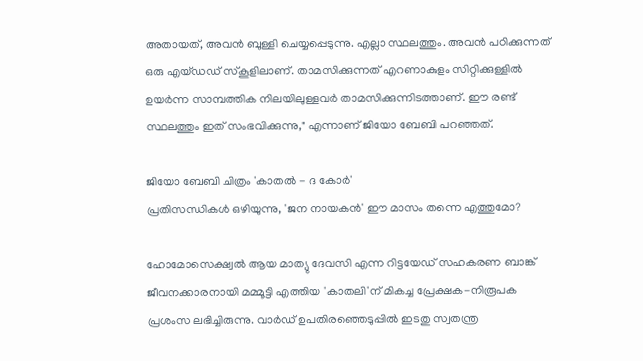അതായത്, അവൻ ബുള്ളി ചെയ്യപ്പെടുന്നു. എല്ലാ സ്ഥലത്തും. അവൻ പഠിക്കുന്നത് ഒരു എയ്ഡഡ് സ്കൂളിലാണ്. താമസിക്കുന്നത് എറണാകുളം സിറ്റിക്കുള്ളിൽ ഉയർന്ന സാമ്പത്തിക നിലയിലുള്ളവർ താമസിക്കുന്നിടത്താണ്. ഈ രണ്ട് സ്ഥലത്തും ഇത് സംഭവിക്കുന്നു," എന്നാണ് ജിയോ ബേബി പറഞ്ഞത്.

ജിയോ ബേബി ചിത്രം 'കാതൽ - ദ കോർ'
പ്രതിസന്ധികൾ ഒഴിയുന്നു, 'ജന നായകൻ' ഈ മാസം തന്നെ എത്തുമോ?

ഹോമോസെക്ഷ്വൽ ആയ മാത്യു ദേവസി എന്ന റിട്ടയേഡ് സഹകരണ ബാങ്ക് ജീവനക്കാരനായി മമ്മൂട്ടി എത്തിയ 'കാതലി'ന് മികച്ച പ്രേക്ഷക-നിരൂപക പ്രശംസ ലഭിച്ചിരുന്നു. വാർഡ് ഉപതിരഞ്ഞെടുപ്പിൽ ഇടതു സ്വതന്ത്ര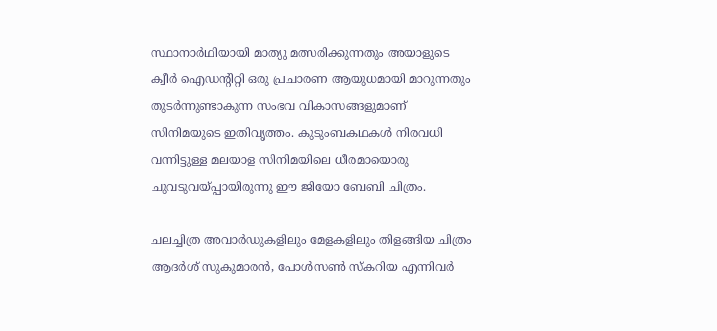സ്ഥാനാർഥിയായി മാത്യു മത്സരിക്കുന്നതും അയാളുടെ ക്വീർ ഐഡന്റിറ്റി ഒരു പ്രചാരണ ആയുധമായി മാറുന്നതും തുടർന്നുണ്ടാകുന്ന സംഭവ വികാസങ്ങളുമാണ് സിനിമയുടെ ഇതിവൃത്തം. കുടുംബകഥകൾ നിരവധി വന്നിട്ടുള്ള മലയാള സിനിമയിലെ ധീരമായൊരു ചുവടുവയ്പ്പായിരുന്നു ഈ ജിയോ ബേബി ചിത്രം.

ചലച്ചിത്ര അവാർഡുകളിലും മേളകളിലും തിളങ്ങിയ ചിത്രം ആദർശ് സുകുമാരൻ, പോൾസൺ സ്കറിയ എന്നിവർ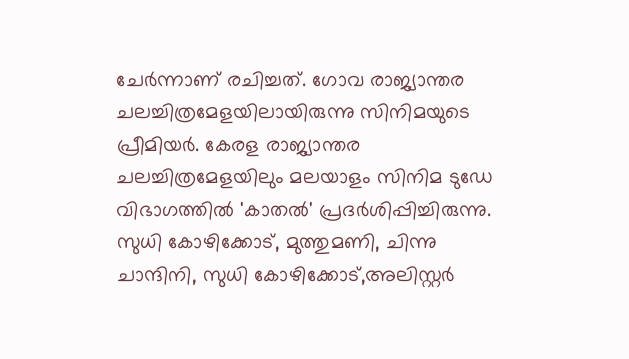ചേർന്നാണ് രചിച്ചത്. ഗോവ രാജ്യാന്തര ചലച്ചിത്രമേളയിലായിരുന്നു സിനിമയുടെ പ്രീമിയർ. കേരള രാജ്യാന്തര ചലച്ചിത്രമേളയിലും മലയാളം സിനിമ ടുഡേ വിഭാഗത്തിൽ 'കാതല്‍' പ്രദര്‍ശിപ്പിച്ചിരുന്നു. സുധി കോഴിക്കോട്, മുത്തുമണി, ചിന്നു ചാന്ദിനി, സുധി കോഴിക്കോട്,അലിസ്റ്റർ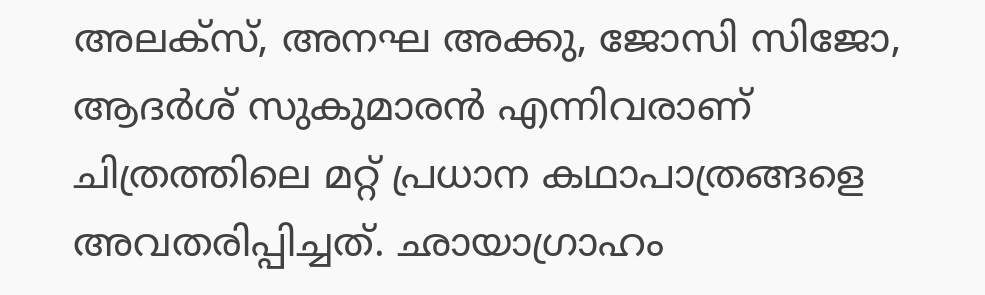അലക്സ്, അനഘ അക്കു, ജോസി സിജോ, ആദർശ് സുകുമാരൻ എന്നിവരാണ് ചിത്രത്തിലെ മറ്റ് പ്രധാന കഥാപാത്രങ്ങളെ അവതരിപ്പിച്ചത്. ഛായാഗ്രാഹം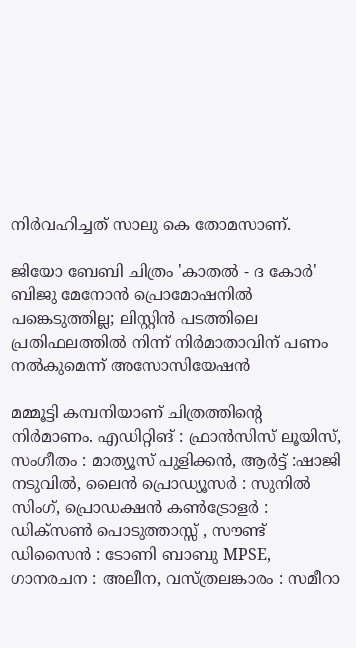നിർവഹിച്ചത് സാലു കെ തോമസാണ്.

ജിയോ ബേബി ചിത്രം 'കാതൽ - ദ കോർ'
ബിജു മേനോൻ പ്രൊമോഷനില്‍ പങ്കെടുത്തില്ല; ലിസ്റ്റിൻ പടത്തിലെ പ്രതിഫലത്തിൽ നിന്ന് നിർമാതാവിന് പണം നൽകുമെന്ന് അസോസിയേഷൻ

മമ്മൂട്ടി കമ്പനിയാണ് ചിത്രത്തിന്റെ നിർമാണം. എഡിറ്റിങ് : ഫ്രാൻസിസ് ലൂയിസ്, സംഗീതം : മാത്യൂസ് പുളിക്കൻ, ആർട്ട് :ഷാജി നടുവിൽ, ലൈൻ പ്രൊഡ്യൂസർ : സുനിൽ സിംഗ്, പ്രൊഡക്ഷൻ കൺട്രോളർ : ഡിക്സൺ പൊടുത്താസ്സ് , സൗണ്ട് ഡിസൈൻ : ടോണി ബാബു MPSE, ഗാനരചന : അലീന, വസ്ത്രലങ്കാരം : സമീറാ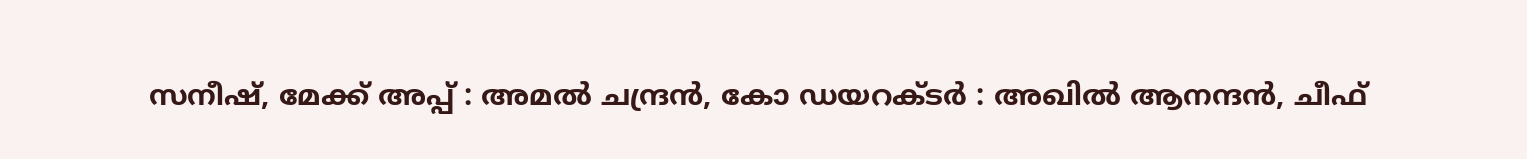സനീഷ്, മേക്ക് അപ്പ് : അമൽ ചന്ദ്രൻ, കോ ഡയറക്ടർ : അഖിൽ ആനന്ദൻ, ചീഫ്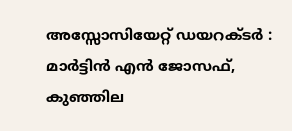അസ്സോസിയേറ്റ് ഡയറക്ടർ : മാർട്ടിൻ എൻ ജോസഫ്, കുഞ്ഞില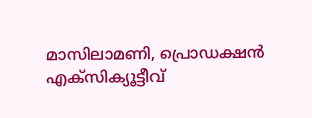മാസിലാമണി, പ്രൊഡക്ഷൻ എക്സിക്യൂട്ടീവ്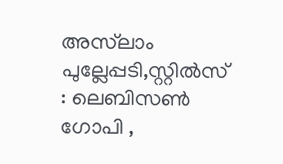അസ്‌ലാം പുല്ലേപ്പടി,സ്റ്റിൽസ് : ലെബിസൺ ഗോപി ,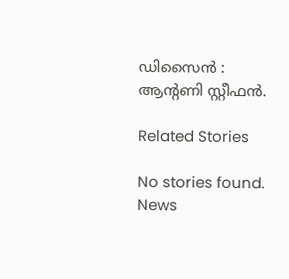ഡിസൈൻ : ആന്റണി സ്റ്റീഫൻ.

Related Stories

No stories found.
News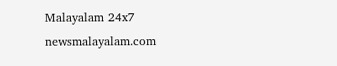Malayalam 24x7
newsmalayalam.com